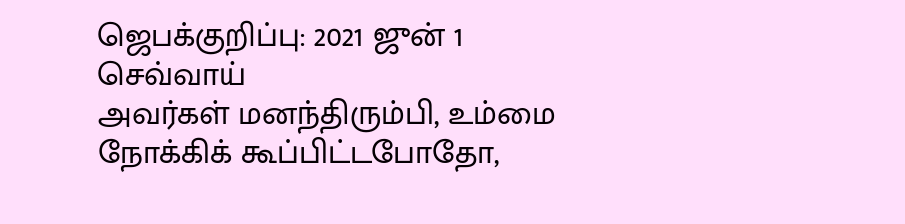ஜெபக்குறிப்பு: 2021 ஜுன் 1 செவ்வாய்
அவர்கள் மனந்திரும்பி, உம்மை நோக்கிக் கூப்பிட்டபோதோ,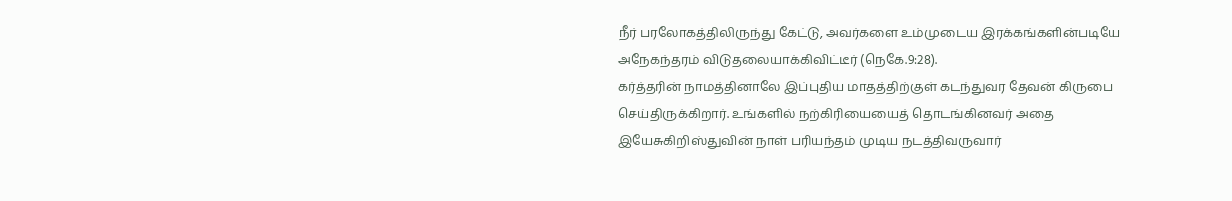நீர் பரலோகத்திலிருந்து கேட்டு, அவர்களை உம்முடைய இரக்கங்களின்படியே அநேகந்தரம் விடுதலையாக்கிவிட்டீர் (நெகே.9:28).
கர்த்தரின் நாமத்தினாலே இப்புதிய மாதத்திற்குள் கடந்துவர தேவன் கிருபை செய்திருக்கிறார். உங்களில் நற்கிரியையைத் தொடங்கினவர் அதை இயேசுகிறிஸ்துவின் நாள் பரியந்தம் முடிய நடத்திவருவார்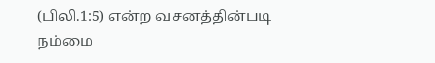(பிலி.1:5) என்ற வசனத்தின்படி நம்மை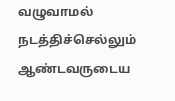வழுவாமல் நடத்திச்செல்லும் ஆண்டவருடைய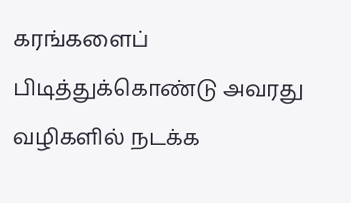கரங்களைப் பிடித்துக்கொண்டு அவரது வழிகளில் நடக்க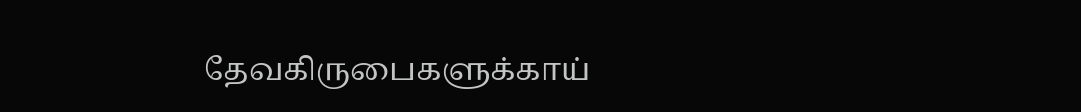தேவகிருபைகளுக்காய்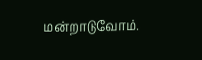மன்றாடுவோம்.